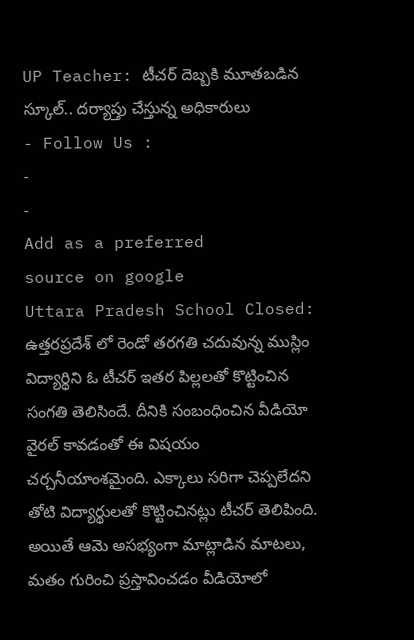UP Teacher: టీచర్ దెబ్బకి మూతబడిన స్కూల్.. దర్యాప్తు చేస్తున్న అధికారులు
- Follow Us :
-
-
Add as a preferred
source on google
Uttara Pradesh School Closed: ఉత్తరప్రదేశ్ లో రెండో తరగతి చదువున్న ముస్లిం విద్యార్థిని ఓ టీచర్ ఇతర పిల్లలతో కొట్టించిన సంగతి తెలిసిందే. దీనికి సంబంధించిన వీడియో వైరల్ కావడంతో ఈ విషయం చర్చనీయాంశమైంది. ఎక్కాలు సరిగా చెప్పలేదని తోటి విద్యార్థులతో కొట్టించినట్లు టీచర్ తెలిపింది. అయితే ఆమె అసభ్యంగా మాట్లాడిన మాటలు, మతం గురించి ప్రస్తావించడం వీడియోలో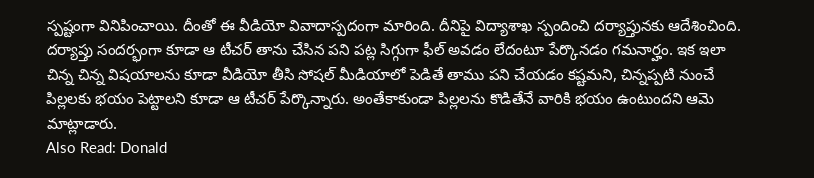స్పష్టంగా వినిపించాయి. దీంతో ఈ వీడియో వివాదాస్పదంగా మారింది. దీనిపై విద్యాశాఖ స్పందించి దర్యాప్తునకు ఆదేశించింది. దర్యాప్తు సందర్భంగా కూడా ఆ టీచర్ తాను చేసిన పని పట్ల సిగ్గుగా ఫీల్ అవడం లేదంటూ పేర్కొనడం గమనార్హం. ఇక ఇలా చిన్న చిన్న విషయాలను కూడా వీడియో తీసి సోషల్ మీడియాలో పెడితే తాము పని చేయడం కష్టమని, చిన్నప్పటి నుంచే పిల్లలకు భయం పెట్టాలని కూడా ఆ టీచర్ పేర్కొన్నారు. అంతేకాకుండా పిల్లలను కొడితేనే వారికి భయం ఉంటుందని ఆమె మాట్లాడారు.
Also Read: Donald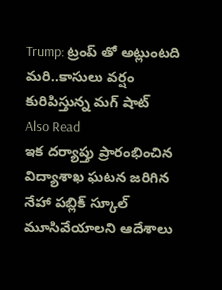Trump: ట్రంప్ తో అట్లుంటది మరి..కాసులు వర్షం కురిపిస్తున్న మగ్ షాట్
Also Read
ఇక దర్యాప్తు ప్రారంభించిన విద్యాశాఖ ఘటన జరిగిన నేహా పబ్లిక్ స్కూల్ మూసివేయాలని ఆదేశాలు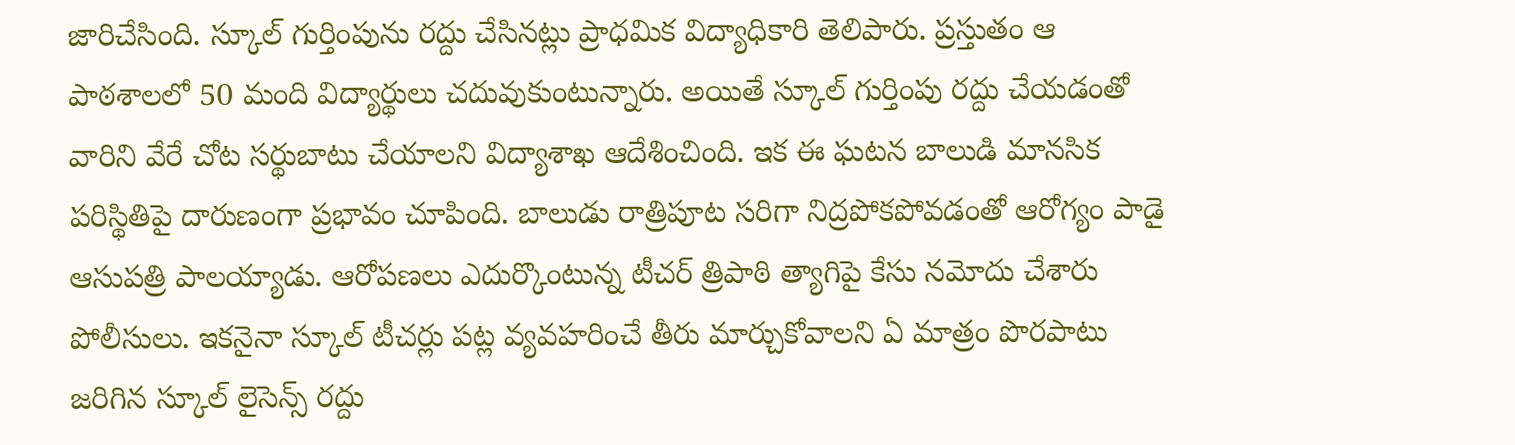జారిచేసింది. స్కూల్ గుర్తింపును రద్దు చేసినట్లు ప్రాధమిక విద్యాధికారి తెలిపారు. ప్రస్తుతం ఆ పాఠశాలలో 50 మంది విద్యార్థులు చదువుకుంటున్నారు. అయితే స్కూల్ గుర్తింపు రద్దు చేయడంతో వారిని వేరే చోట సర్థుబాటు చేయాలని విద్యాశాఖ ఆదేశించింది. ఇక ఈ ఘటన బాలుడి మానసిక పరిస్థితిపై దారుణంగా ప్రభావం చూపింది. బాలుడు రాత్రిపూట సరిగా నిద్రపోకపోవడంతో ఆరోగ్యం పాడై ఆసుపత్రి పాలయ్యాడు. ఆరోపణలు ఎదుర్కొంటున్న టీచర్ త్రిపాఠి త్యాగిపై కేసు నమోదు చేశారు పోలీసులు. ఇకనైనా స్కూల్ టీచర్లు పట్ల వ్యవహరించే తీరు మార్చుకోవాలని ఏ మాత్రం పొరపాటు జరిగిన స్కూల్ లైసెన్స్ రద్దు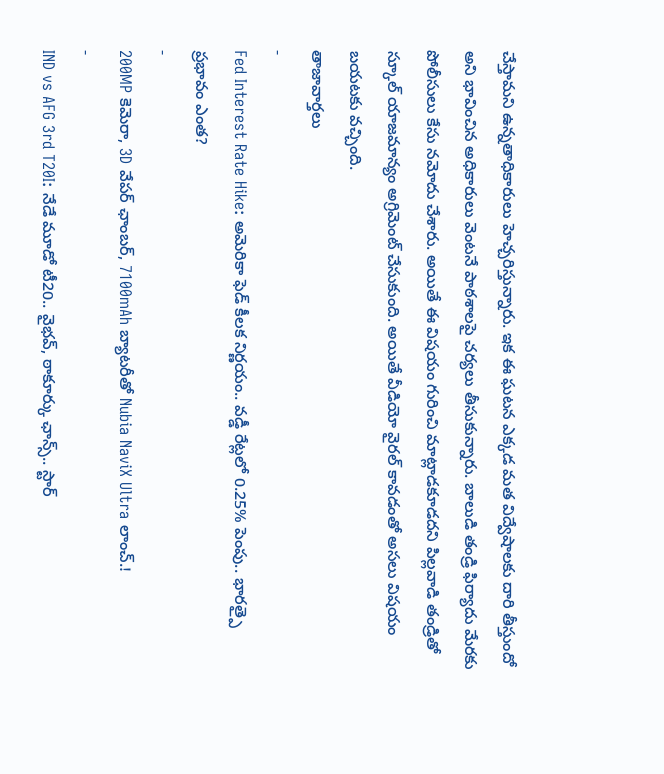చేస్తామని ఉన్నతాధికారులు హెచ్చరిస్తున్నారు. ఇక ఈ ఘటన ఎక్కడ మత విద్వేషాలకు దారి తీస్తుందో అని భావించిన అధికారులు వెంటనే పాఠశాలపై చర్యలు తీసుకున్నారు. బాలుడి తండ్రి ఫిర్యాదు మేరకు పోలీసులు కేసు నమోదు చేశారు. అయితే ఈ విషయం గురించి మాట్లాడకూడదని పిల్లవాడి తండ్రితో స్కూల్ యాజమాన్యం అగ్రిమెంట్ చేసుకుంది. అయితే వీడియో వైరల్ కావడంతో అసలు విషయం బయటకు వచ్చింది.
తాజావార్తలు
-
Fed Interest Rate Hike: అమెరికా ఫెడ్ కీలక నిర్ణయం.. వడ్డీ రేట్లలో 0.25% పెంపు.. భారత్పై ప్రభావం ఎంత?
-
200MP కెమెరా, 3D వేపర్ ఛాంబర్, 7100mAh బ్యాటరీతో Nubia NaviX Ultra లాంచ్.!
-
IND vs AFG 3rd T20I: నేడే మూడో టీ20.. వైభవ్, ఠాకూర్కు ఛాన్స్.. స్టార్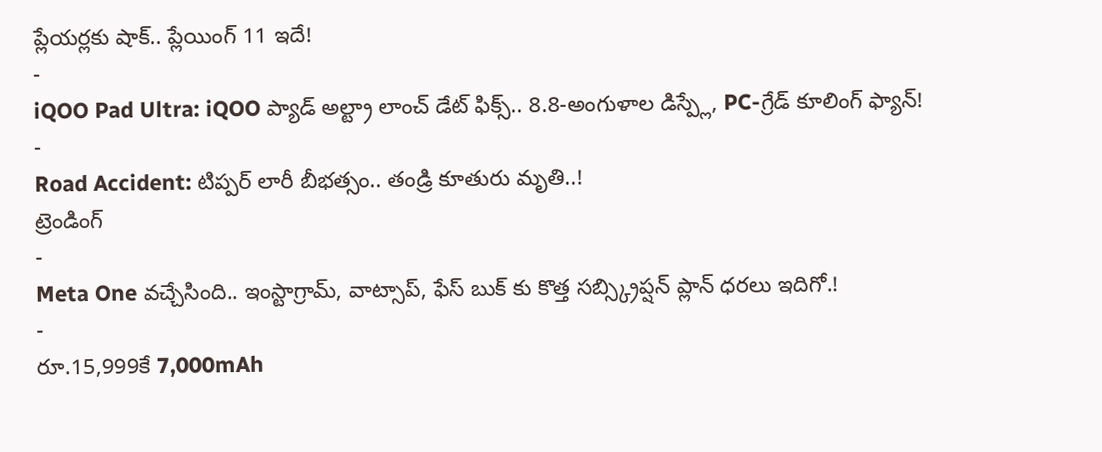ప్లేయర్లకు షాక్.. ప్లేయింగ్ 11 ఇదే!
-
iQOO Pad Ultra: iQOO ప్యాడ్ అల్ట్రా లాంచ్ డేట్ ఫిక్స్.. 8.8-అంగుళాల డిస్ప్లే, PC-గ్రేడ్ కూలింగ్ ఫ్యాన్!
-
Road Accident: టిప్పర్ లారీ బీభత్సం.. తండ్రి కూతురు మృతి..!
ట్రెండింగ్
-
Meta One వచ్చేసింది.. ఇంస్టాగ్రామ్, వాట్సాప్, ఫేస్ బుక్ కు కొత్త సబ్స్క్రిప్షన్ ప్లాన్ ధరలు ఇదిగో.!
-
రూ.15,999కే 7,000mAh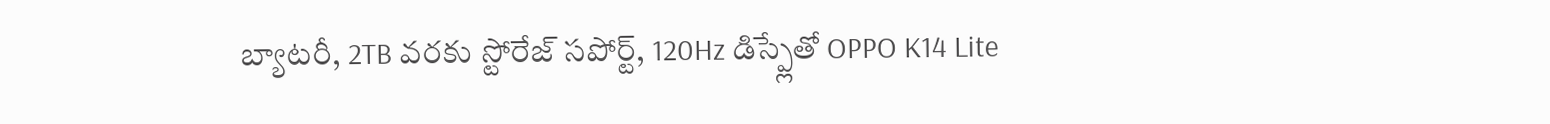బ్యాటరీ, 2TB వరకు స్టోరేజ్ సపోర్ట్, 120Hz డిస్ప్లేతో OPPO K14 Lite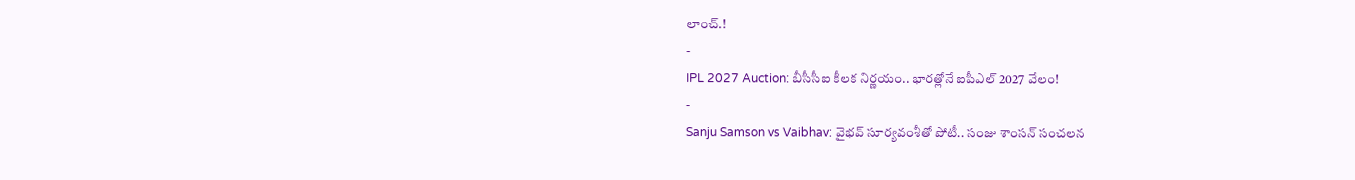లాంచ్.!
-
IPL 2027 Auction: బీసీసీఐ కీలక నిర్ణయం.. భారత్లోనే ఐపీఎల్ 2027 వేలం!
-
Sanju Samson vs Vaibhav: వైభవ్ సూర్యవంశీతో పోటీ.. సంజు శాంసన్ సంచలన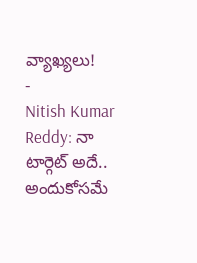వ్యాఖ్యలు!
-
Nitish Kumar Reddy: నా టార్గెట్ అదే.. అందుకోసమే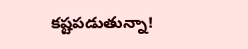కష్టపడుతున్నా!